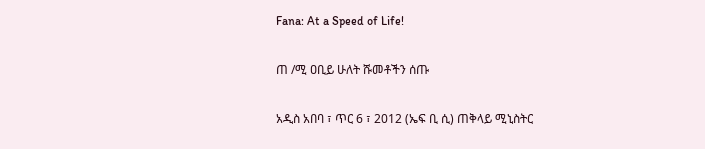Fana: At a Speed of Life!

ጠ /ሚ ዐቢይ ሁለት ሹመቶችን ሰጡ

አዲስ አበባ ፣ ጥር 6 ፣ 2012 (ኤፍ ቢ ሲ) ጠቅላይ ሚኒስትር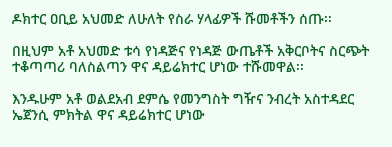ዶክተር ዐቢይ አህመድ ለሁለት የስራ ሃላፊዎች ሹመቶችን ሰጡ፡፡

በዚህም አቶ አህመድ ቱሳ የነዳጅና የነዳጅ ውጤቶች አቅርቦትና ስርጭት ተቆጣጣሪ ባለስልጣን ዋና ዳይሬክተር ሆነው ተሹመዋል፡፡

እንዱሁም አቶ ወልደአብ ደምሴ የመንግስት ግዥና ንብረት አስተዳደር ኤጀንሲ ምክትል ዋና ዳይሬክተር ሆነው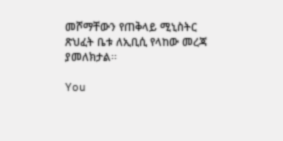መሾማቸውን የጠቅላይ ሚኒስትር ጽህፈት ቤቱ ለኢቢሲ የላከው መረጃ ያመለክታል፡፡

You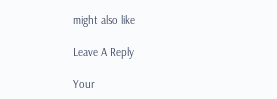might also like

Leave A Reply

Your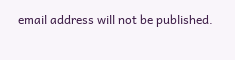email address will not be published.